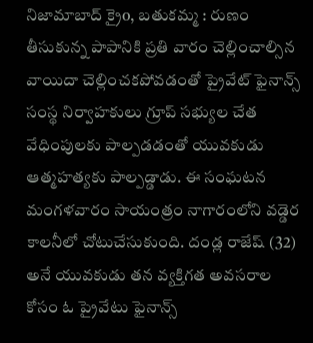నిజామాబాద్ క్రైo, బతుకమ్మ : రుణం తీసుకున్న పాపానికి ప్రతి వారం చెల్లించాల్సిన వాయిదా చెల్లించకపోవడంతో ప్రైవేట్ ఫైనాన్స్ సంస్థ నిర్వాహకులు గ్రూప్ సభ్యుల చేత వేధింపులకు పాల్పడడంతో యువకుడు ఆత్మహత్యకు పాల్పడ్డాడు. ఈ సంఘటన మంగళవారం సాయంత్రం నాగారంలోని వడ్డెర కాలనీలో చోటుచేసుకుంది. దండ్ల రాజేష్ (32) అనే యువకుడు తన వ్యక్తిగత అవసరాల కోసం ఓ ప్రైవేటు ఫైనాన్స్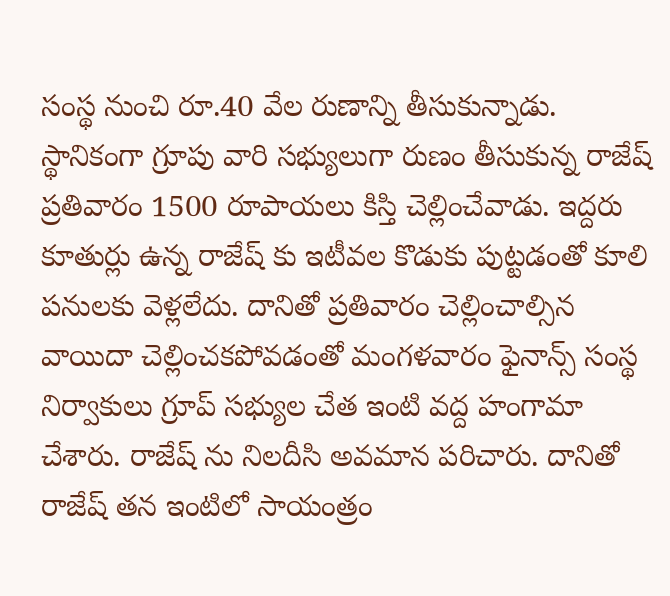సంస్థ నుంచి రూ.40 వేల రుణాన్ని తీసుకున్నాడు. స్థానికంగా గ్రూపు వారి సభ్యులుగా రుణం తీసుకున్న రాజేష్ ప్రతివారం 1500 రూపాయలు కిస్తి చెల్లించేవాడు. ఇద్దరు కూతుర్లు ఉన్న రాజేష్ కు ఇటీవల కొడుకు పుట్టడంతో కూలి పనులకు వెళ్లలేదు. దానితో ప్రతివారం చెల్లించాల్సిన వాయిదా చెల్లించకపోవడంతో మంగళవారం ఫైనాన్స్ సంస్థ నిర్వాకులు గ్రూప్ సభ్యుల చేత ఇంటి వద్ద హంగామా చేశారు. రాజేష్ ను నిలదీసి అవమాన పరిచారు. దానితో రాజేష్ తన ఇంటిలో సాయంత్రం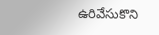ఉరివేసుకొని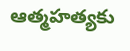ఆత్మహత్యకు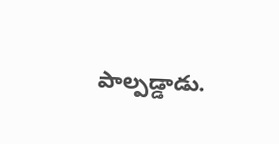పాల్పడ్డాడు.